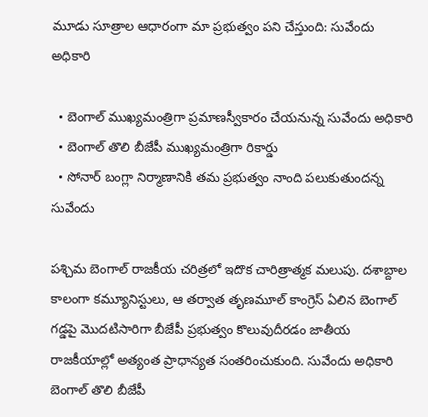మూడు సూత్రాల ఆధారంగా మా ప్రభుత్వం పని చేస్తుంది: సువేందు అధికారి

  • బెంగాల్ ముఖ్యమంత్రిగా ప్రమాణస్వీకారం చేయనున్న సువేందు అధికారి
  • బెంగాల్ తొలి బీజేపీ ముఖ్యమంత్రిగా రికార్డు
  • సోనార్ బంగ్లా నిర్మాణానికి తమ ప్రభుత్వం నాంది పలుకుతుందన్న సువేందు

పశ్చిమ బెంగాల్ రాజకీయ చరిత్రలో ఇదొక చారిత్రాత్మక మలుపు. దశాబ్దాల కాలంగా కమ్యూనిస్టులు, ఆ తర్వాత తృణమూల్ కాంగ్రెస్ ఏలిన బెంగాల్ గడ్డపై మొదటిసారిగా బీజేపీ ప్రభుత్వం కొలువుదీరడం జాతీయ రాజకీయాల్లో అత్యంత ప్రాధాన్యత సంతరించుకుంది. సువేందు అధికారి బెంగాల్ తొలి బీజేపీ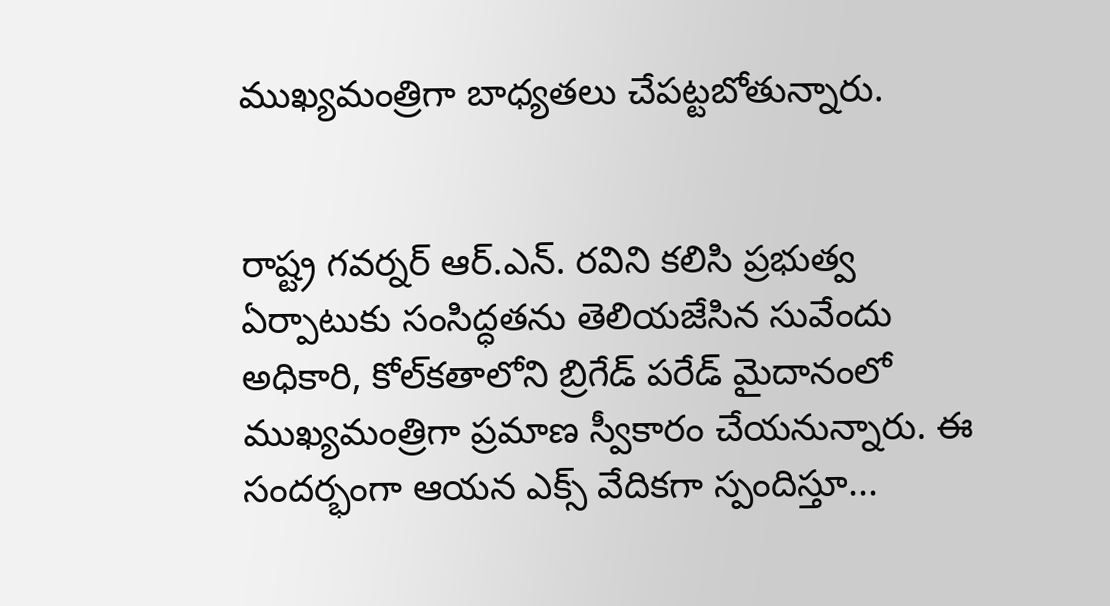ముఖ్యమంత్రిగా బాధ్యతలు చేపట్టబోతున్నారు.


రాష్ట్ర గవర్నర్ ఆర్.ఎన్. రవిని కలిసి ప్రభుత్వ ఏర్పాటుకు సంసిద్ధతను తెలియజేసిన సువేందు అధికారి, కోల్‌కతాలోని బ్రిగేడ్ పరేడ్ మైదానంలో ముఖ్యమంత్రిగా ప్రమాణ స్వీకారం చేయనున్నారు. ఈ సందర్భంగా ఆయన ఎక్స్ వేదికగా స్పందిస్తూ...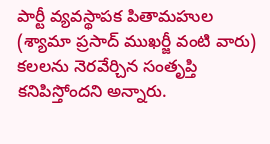పార్టీ వ్యవస్థాపక పితామహుల (శ్యామా ప్రసాద్ ముఖర్జీ వంటి వారు) కలలను నెరవేర్చిన సంతృప్తి కనిపిస్తోందని అన్నారు.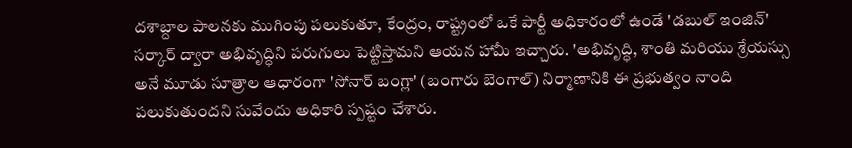దశాబ్దాల పాలనకు ముగింపు పలుకుతూ, కేంద్రం, రాష్ట్రంలో ఒకే పార్టీ అధికారంలో ఉండే 'డబుల్ ఇంజిన్' సర్కార్ ద్వారా అభివృద్ధిని పరుగులు పెట్టిస్తామని ఆయన హామీ ఇచ్చారు. 'అభివృద్ధి, శాంతి మరియు శ్రేయస్సు అనే మూడు సూత్రాల ఆధారంగా 'సోనార్ బంగ్లా' (బంగారు బెంగాల్) నిర్మాణానికి ఈ ప్రభుత్వం నాంది పలుకుతుందని సువేందు అధికారి స్పష్టం చేశారు.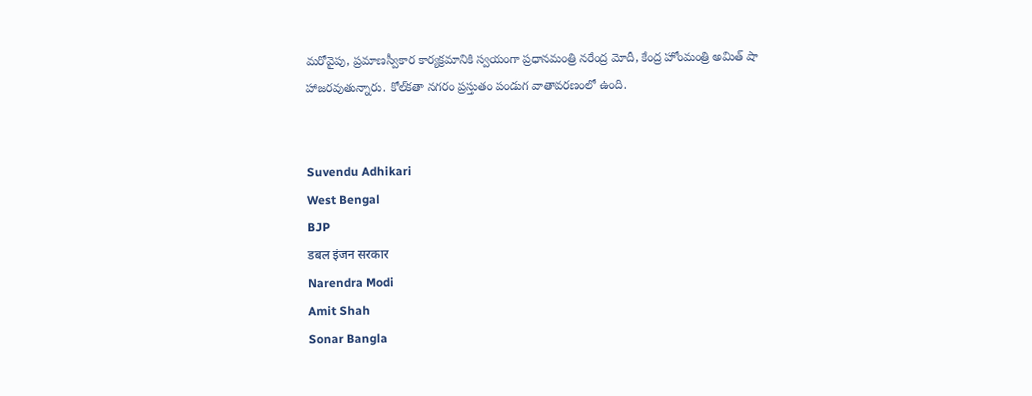మరోవైపు, ప్రమాణస్వీకార కార్యక్రమానికి స్వయంగా ప్రధానమంత్రి నరేంద్ర మోదీ, కేంద్ర హోంమంత్రి అమిత్ షా హాజరవుతున్నారు. కోల్‌కతా నగరం ప్రస్తుతం పండుగ వాతావరణంలో ఉంది.


Suvendu Adhikari
West Bengal
BJP
डबल इंजन सरकार
Narendra Modi
Amit Shah
Sonar Bangla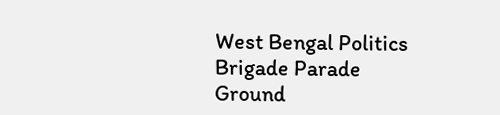West Bengal Politics
Brigade Parade Ground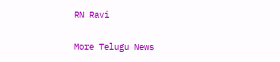RN Ravi

More Telugu News